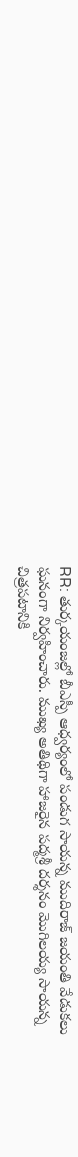RR: తుర్కయంజల్లో బీఎస్పీ ఆధ్వర్యంలో పండుగ సాయన్న ముదిరాజ్ జయంతి వేడుకలు ఘనంగా నిర్వహించారు. ముఖ్య అతిథిగా హాజరైన పద్మశ్రీ దర్శనం మొగిలయ్య సాయన్న చిత్రపటానికి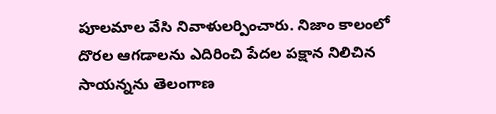పూలమాల వేసి నివాళులర్పించారు. నిజాం కాలంలో దొరల ఆగడాలను ఎదిరించి పేదల పక్షాన నిలిచిన సాయన్నను తెలంగాణ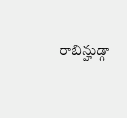రాబిన్హుడ్గా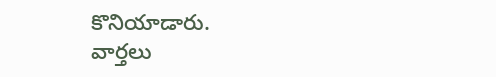కొనియాడారు.
వార్తలు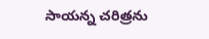సాయన్న చరిత్రను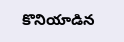కొనియాడిన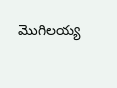మొగిలయ్య